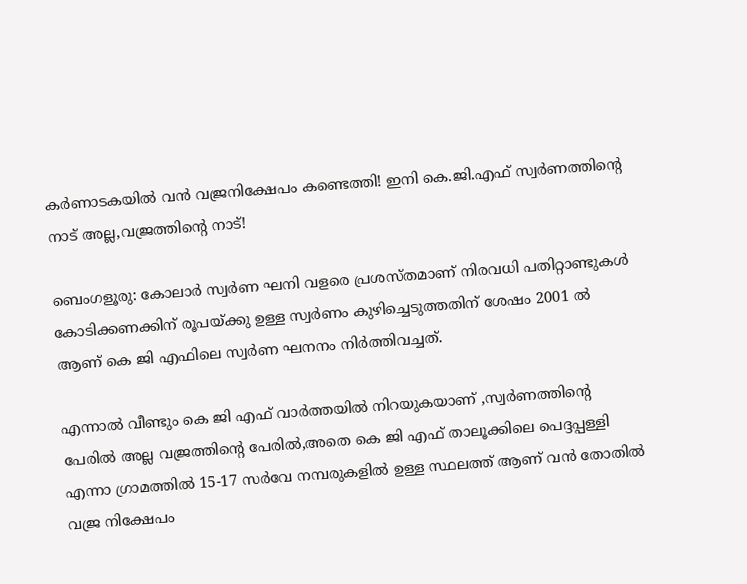കര്‍ണാടകയില്‍ വന്‍ വജ്രനിക്ഷേപം കണ്ടെത്തി! ഇനി കെ.ജി.എഫ് സ്വര്‍ണത്തിന്റെ നാട് അല്ല,വജ്രത്തിന്റെ നാട്!

ബെംഗളൂരു: കോലാര്‍ സ്വര്‍ണ ഘനി വളരെ പ്രശസ്തമാണ് നിരവധി പതിറ്റാണ്ടുകള്‍  കോടിക്കണക്കിന് രൂപയ്ക്കു ഉള്ള സ്വര്‍ണം കുഴിച്ചെടുത്തതിന് ശേഷം 2001 ല്‍ ആണ് കെ ജി എഫിലെ സ്വര്‍ണ ഘനനം നിര്‍ത്തിവച്ചത്.

എന്നാല്‍ വീണ്ടും കെ ജി എഫ് വാര്‍ത്തയില്‍ നിറയുകയാണ് ,സ്വര്‍ണത്തിന്റെ പേരില്‍ അല്ല വജ്രത്തിന്റെ പേരില്‍,അതെ കെ ജി എഫ് താലൂക്കിലെ പെദ്ദപ്പള്ളി എന്നാ ഗ്രാമത്തില്‍ 15-17 സര്‍വേ നമ്പരുകളില്‍ ഉള്ള സ്ഥലത്ത് ആണ് വന്‍ തോതില്‍ വജ്ര നിക്ഷേപം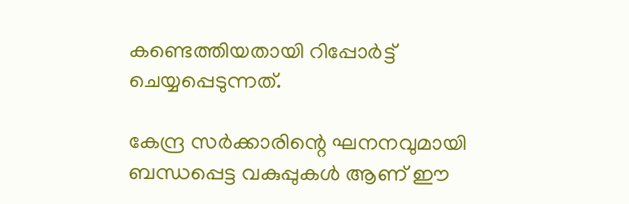കണ്ടെത്തിയതായി റിപ്പോര്‍ട്ട്‌ ചെയ്യപ്പെടുന്നത്.

കേന്ദ്ര സര്‍ക്കാരിന്റെ ഘനനവുമായി ബന്ധപ്പെട്ട വകുപ്പുകള്‍ ആണ് ഈ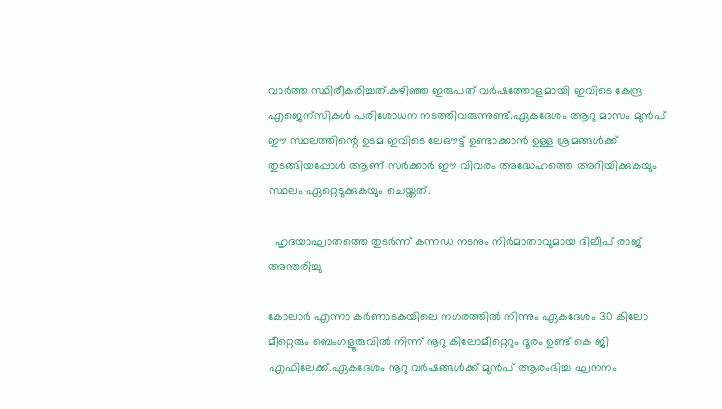വാര്‍ത്ത‍ സ്ഥിരീകരിച്ചത്.കഴിഞ്ഞ ഇരുപത് വര്‍ഷത്തോളമായി ഇവിടെ കേന്ദ്ര എജെന്സികള്‍ പരിശോധന നടത്തിവരുന്നുണ്ട്.ഏകദേശം ആറു മാസം മുന്‍പ് ഈ സ്ഥലത്തിന്റെ ഉടമ ഇവിടെ ലേഔട്ട്‌ ഉണ്ടാക്കാന്‍ ഉള്ള ശ്രമങ്ങള്‍ക്ക് തുടങ്ങിയപ്പോള്‍ ആണ് സര്‍ക്കാര്‍ ഈ വിവരം അദ്ധേഹത്തെ അറിയിക്കുകയും സ്ഥലം ഏറ്റെടുക്കുകയും ചെയ്തത്.

  ഹൃദയാഘാതത്തെ തുടർന്ന് കന്നഡ നടനും നിർമാതാവുമായ ദിലീപ് രാജ് അന്തരിച്ചു

കോലാര്‍ എന്നാ കര്‍ണാടകയിലെ നഗരത്തില്‍ നിന്നും ഏകദേശം 30 കിലോ മീറ്റെരും ബെംഗളൂരുവില്‍ നിന്ന് നൂറു കിലോമീറ്റെറും ദൂരം ഉണ്ട് കെ ജി എഫിലേക്ക്.ഏകദേശം നൂറു വര്‍ഷങ്ങള്‍ക്ക് മുന്‍പ് ആരംഭിച്ച ഘനനം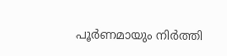പൂര്‍ണമായും നിര്‍ത്തി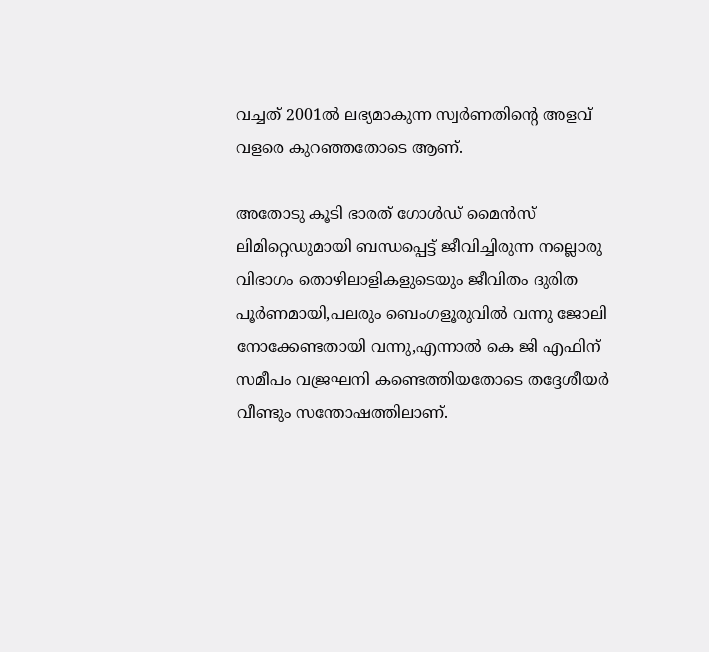വച്ചത് 2001ല്‍ ലഭ്യമാകുന്ന സ്വര്‍ണതിന്റെ അളവ് വളരെ കുറഞ്ഞതോടെ ആണ്.

അതോടു കൂടി ഭാരത് ഗോള്‍ഡ്‌ മൈന്‍സ് ലിമിറ്റെഡുമായി ബന്ധപ്പെട്ട് ജീവിച്ചിരുന്ന നല്ലൊരു വിഭാഗം തൊഴിലാളികളുടെയും ജീവിതം ദുരിത പൂര്‍ണമായി,പലരും ബെംഗളൂരുവില്‍ വന്നു ജോലി നോക്കേണ്ടതായി വന്നു,എന്നാല്‍ കെ ജി എഫിന് സമീപം വജ്രഘനി കണ്ടെത്തിയതോടെ തദ്ദേശീയര്‍ വീണ്ടും സന്തോഷത്തിലാണ്.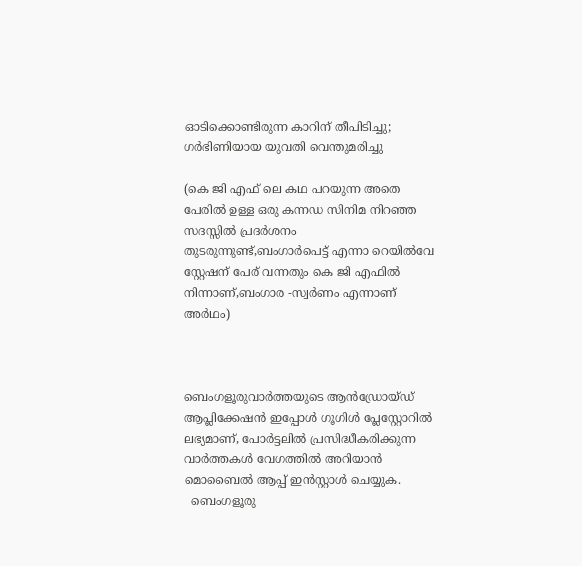ഓടിക്കൊണ്ടിരുന്ന കാറിന് തീപിടിച്ചു; ഗര്‍ഭിണിയായ യുവതി വെന്തുമരിച്ചു

(കെ ജി എഫ് ലെ കഥ പറയുന്ന അതെ പേരില്‍ ഉള്ള ഒരു കന്നഡ സിനിമ നിറഞ്ഞ സദസ്സില്‍ പ്രദര്‍ശനം തുടരുന്നുണ്ട്,ബംഗാര്‍പെട്ട് എന്നാ റെയില്‍വേ സ്റ്റേഷന് പേര് വന്നതും കെ ജി എഫില്‍ നിന്നാണ്,ബംഗാര -സ്വര്‍ണം എന്നാണ് അര്‍ഥം)



ബെംഗളൂരുവാർത്തയുടെ ആൻഡ്രോയ്ഡ് ആപ്ലിക്കേഷൻ ഇപ്പോൾ ഗൂഗിൾ പ്ലേസ്റ്റോറിൽ ലഭ്യമാണ്, പോർട്ടലിൽ പ്രസിദ്ധീകരിക്കുന്ന വാർത്തകൾ വേഗത്തിൽ അറിയാൻ മൊബൈൽ ആപ്പ് ഇൻസ്റ്റാൾ ചെയ്യുക.
  ബെംഗളൂരു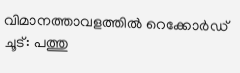വിമാനത്താവളത്തിൽ റെക്കോർഡ് ചൂട്: പത്തു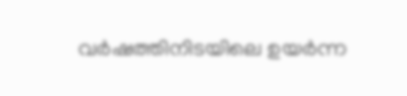വർഷത്തിനിടയിലെ ഉയർന്ന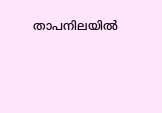താപനിലയിൽ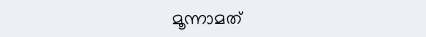മൂന്നാമത്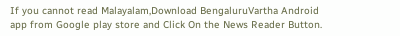If you cannot read Malayalam,Download BengaluruVartha Android app from Google play store and Click On the News Reader Button.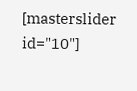[masterslider id="10"]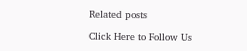Related posts

Click Here to Follow Us